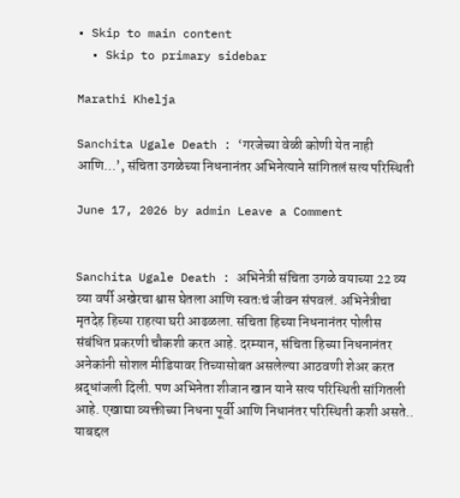• Skip to main content
  • Skip to primary sidebar

Marathi Khelja

Sanchita Ugale Death : ‘गरजेच्या वेळी कोणी येत नाही आणि…’, संचिता उगळेच्या निधनानंतर अभिनेत्याने सांगितलं सत्य परिस्थिती

June 17, 2026 by admin Leave a Comment


Sanchita Ugale Death : अभिनेत्री संचिता उगळे वयाच्या 22 व्य व्या वर्षी अखेरचा श्वास घेतला आणि स्वतःचं जीवन संपवलं. अभिनेत्रीचा मृतदेह हिच्या राहत्या घरी आढळला. संचिता हिच्या निधनानंतर पोलीस संबंधित प्रकरणी चौकशी करत आहे. दरम्यान, संचिता हिच्या निधनानंतर अनेकांनी सोशल मीडियावर तिच्यासोबत असलेल्या आठवणी शेअर करत श्रद्धांजली दिली. पण अभिनेता शीजान खान याने सत्य परिस्थिती सांगितली आहे. एखाद्या व्यक्तीच्या निधना पूर्वी आणि निधानंतर परिस्थिती कशी असते.. याबद्दल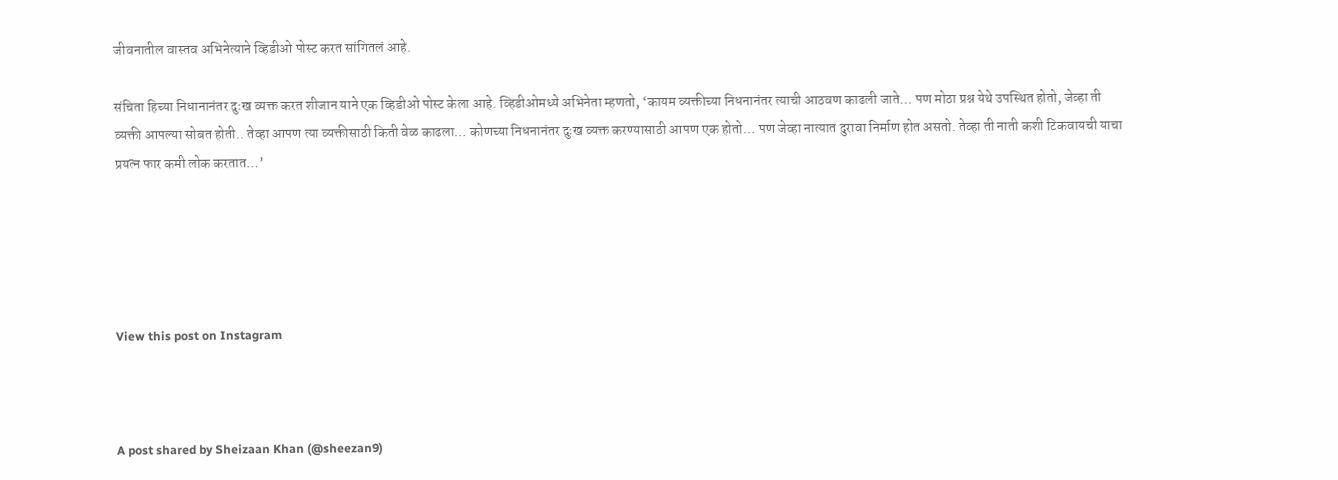जीवनातील वास्तव अभिनेत्याने व्हिडीओ पोस्ट करत सांगितलं आहे.

संचिता हिच्या निधानानंतर दुःख व्यक्त करत शीजान याने एक व्हिडीओ पोस्ट केला आहे. व्हिडीओमध्ये अभिनेता म्हणतो, ‘कायम व्यक्तीच्या निधनानंतर त्याची आठवण काढली जाते… पण मोठा प्रश्न येथे उपस्थित होतो, जेव्हा ती व्यक्ती आपल्या सोबत होती.. तेव्हा आपण त्या व्यक्तीसाठी किती वेळ काढला… कोणच्या निधनानंतर दुःख व्यक्त करण्यासाठी आपण एक होतो… पण जेव्हा नात्यात दुरावा निर्माण होत असतो. तेव्हा ती नाती कशी टिकवायची याचा प्रयत्न फार कमी लोक करतात…’





View this post on Instagram



A post shared by Sheizaan Khan (@sheezan9)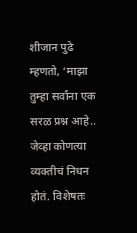शीजान पुढे म्हणतो, ‘माझा तुम्हा सर्वांना एक सरळ प्रश्न आहे.. जेव्हा कोणत्या व्यक्तीचं निधन होतं. विशेषतः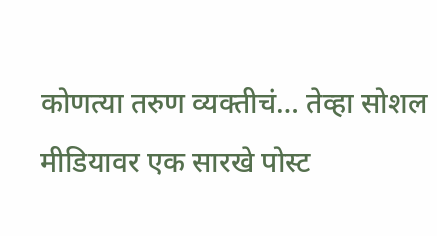कोणत्या तरुण व्यक्तीचं… तेव्हा सोशल मीडियावर एक सारखे पोस्ट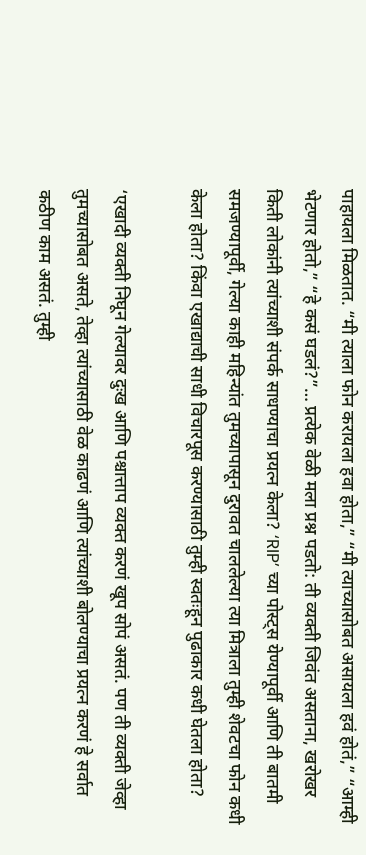पाहायला मिळतात. “मी त्याला फोन करायला हवा होता,” “मी त्याच्यासोबत असायला हवं होतं,” “आम्ही भेटणार होतो,” “हे कसं घडलं?”… प्रत्येक वेळी मला प्रश्न पडतो: ती व्यक्ती जिवंत असताना, खरोखर किती लोकांनी त्यांच्याशी संपर्क साधण्याचा प्रयत्न केला? ‘RIP’ च्या पोस्ट्स येण्यापूर्वी आणि ती बातमी समजण्यापूर्वी, गेल्या काही महिन्यांत तुमच्यापासून दुरावत चाललेल्या त्या मित्राला तुम्ही शेवटचा फोन कधी केला होता? किंवा एखाद्याची साधी विचारपूस करण्यासाठी तुम्ही स्वतःहून पुढाकार कधी घेतला होता?

‘एखादी व्यक्ती निघून गेल्यावर दुःख आणि पश्चात्ताप व्यक्त करणं खूप सोपं असतं. पण ती व्यक्ती जेव्हा तुमच्यासोबत असते, तेव्हा त्यांच्यासाठी वेळ काढणं आणि त्यांच्याशी बोलण्याचा प्रयत्न करणं हे सर्वात कठीण काम असतं. तुम्ही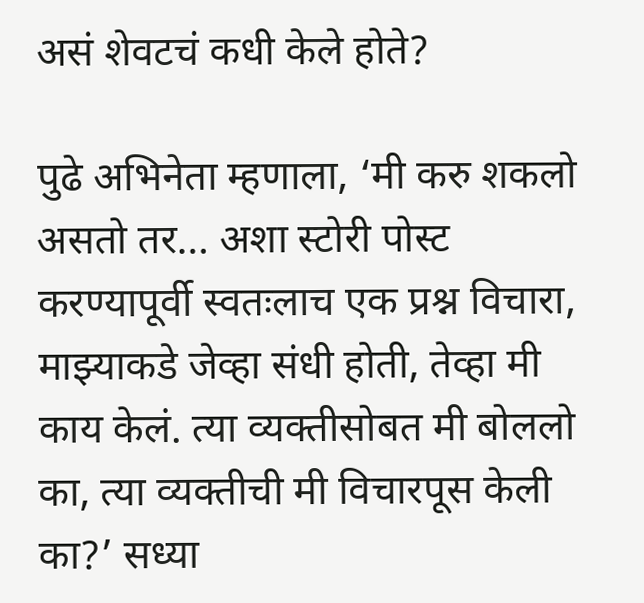असं शेवटचं कधी केले होते?

पुढे अभिनेता म्हणाला, ‘मी करु शकलो असतो तर… अशा स्टोरी पोस्ट करण्यापूर्वी स्वतःलाच एक प्रश्न विचारा, माझ्याकडे जेव्हा संधी होती, तेव्हा मी काय केलं. त्या व्यक्तीसोबत मी बोललो का, त्या व्यक्तीची मी विचारपूस केली का?’ सध्या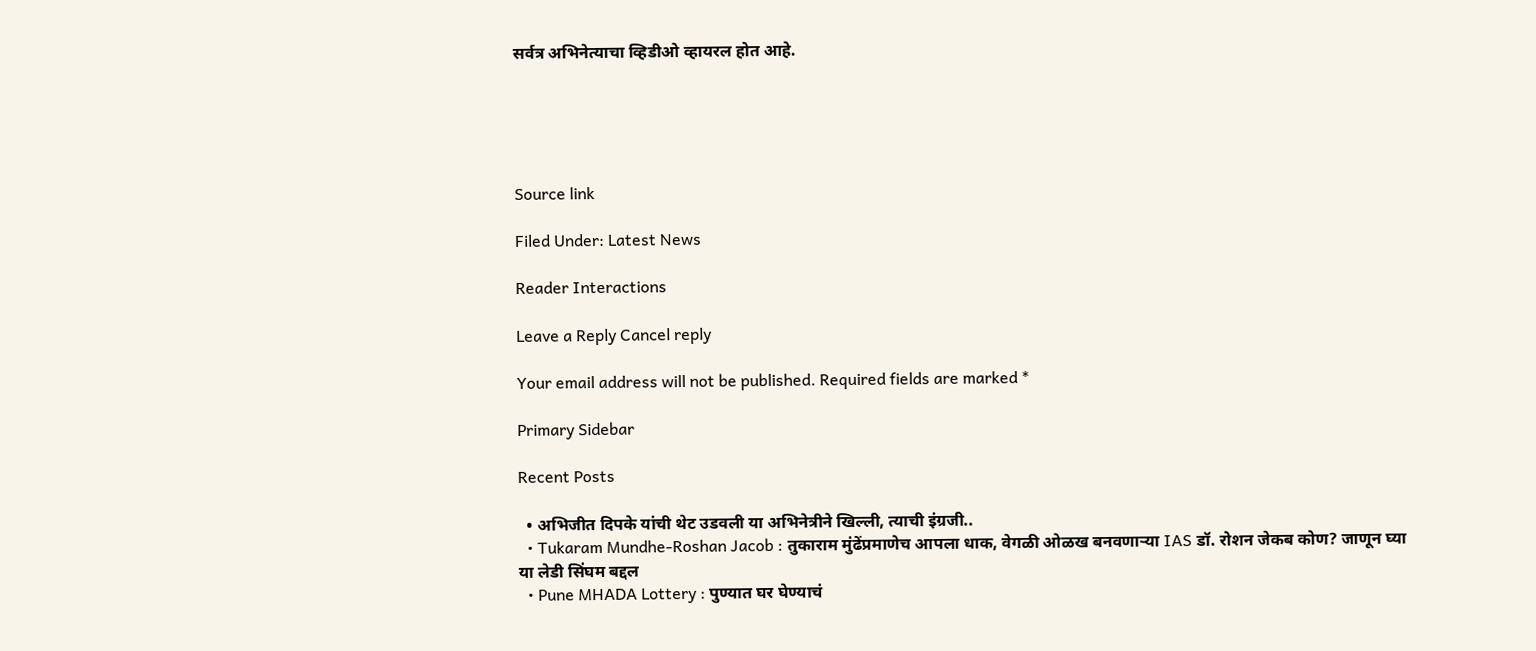सर्वत्र अभिनेत्याचा व्हिडीओ व्हायरल होत आहे.





Source link

Filed Under: Latest News

Reader Interactions

Leave a Reply Cancel reply

Your email address will not be published. Required fields are marked *

Primary Sidebar

Recent Posts

  • अभिजीत दिपके यांची थेट उडवली या अभिनेत्रीने खिल्ली, त्याची इंग्रजी..
  • Tukaram Mundhe-Roshan Jacob : तुकाराम मुंढेंप्रमाणेच आपला धाक, वेगळी ओळख बनवणाऱ्या IAS डॉ. रोशन जेकब कोण? जाणून घ्या या लेडी सिंघम बद्दल
  • Pune MHADA Lottery : पुण्यात घर घेण्याचं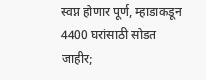स्वप्न होणार पूर्ण, म्हाडाकडून 4400 घरांसाठी सोडत जाहीर;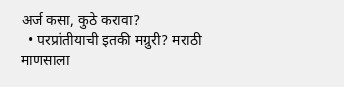अर्ज कसा, कुठे करावा?
  • परप्रांतीयाची इतकी मग्रुरी? मराठी माणसाला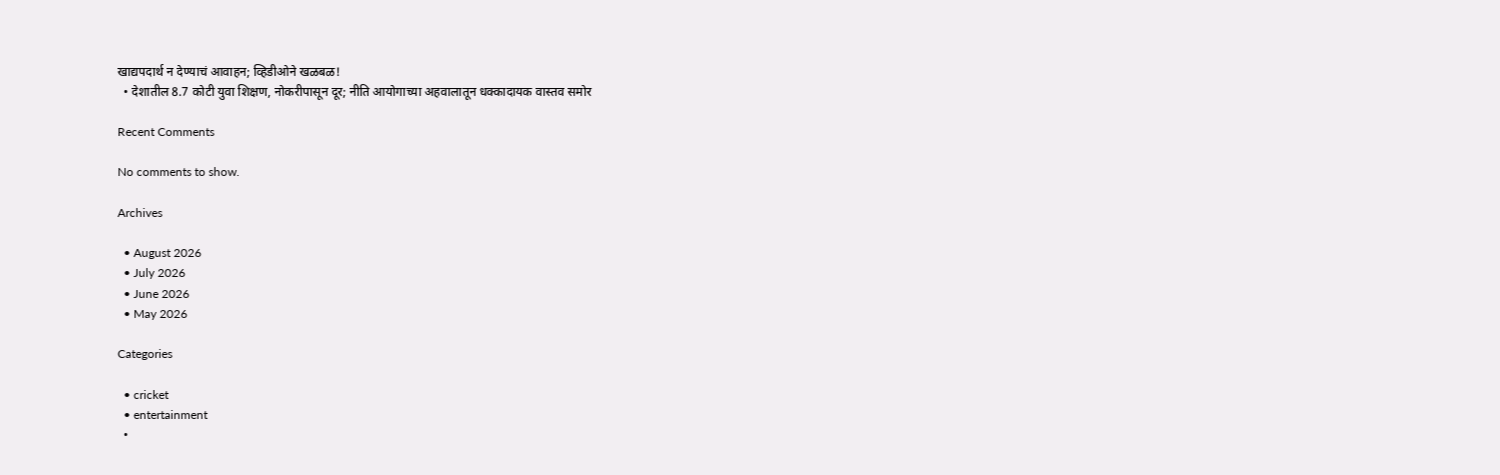खाद्यपदार्थ न देण्याचं आवाहन; व्हिडीओने खळबळ!
  • देशातील 8.7 कोटी युवा शिक्षण, नोकरीपासून दूर; नीति आयोगाच्या अहवालातून धक्कादायक वास्तव समोर

Recent Comments

No comments to show.

Archives

  • August 2026
  • July 2026
  • June 2026
  • May 2026

Categories

  • cricket
  • entertainment
  •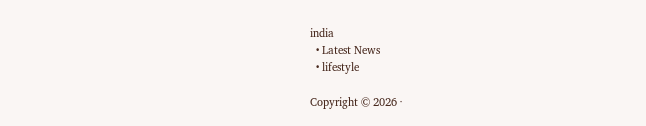india
  • Latest News
  • lifestyle

Copyright © 2026 ·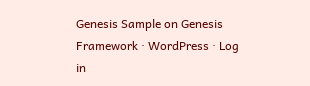Genesis Sample on Genesis Framework · WordPress · Log in